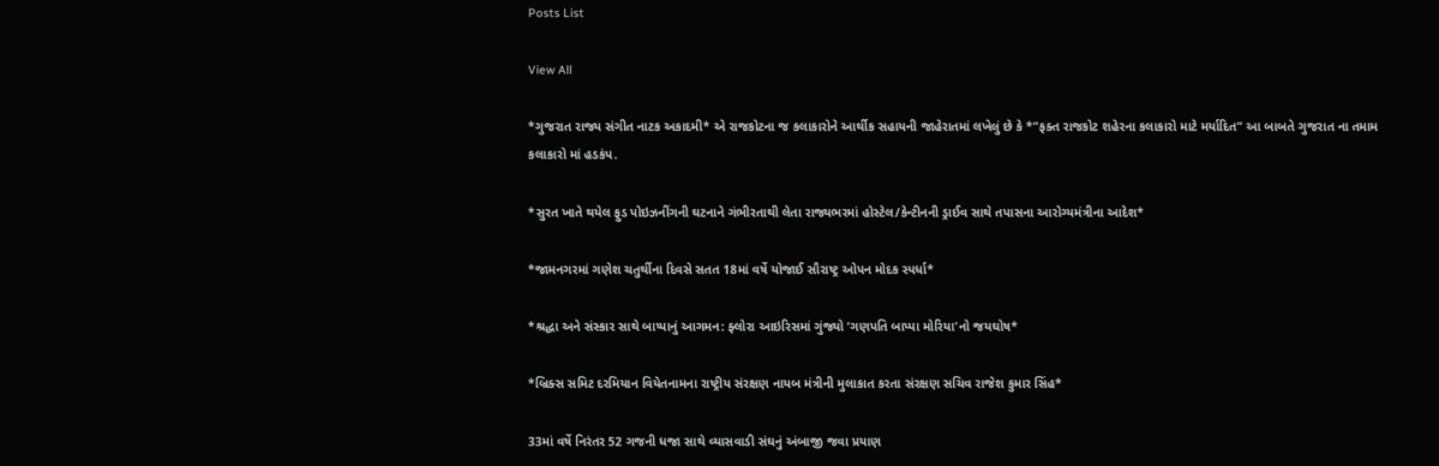Posts List

View All

*ગુજરાત રાજ્ય સંગીત નાટક અકાદમી* એ રાજકોટના જ કલાકારોને આર્થીક સહાયની જાહેરાતમાં લખેલું છે કે *”ફક્ત રાજકોટ શહેરના કલાકારો માટે મર્યાદિત” આ બાબતે ગુજરાત ના તમામ કલાકારો માં હડકંપ.

*સુરત ખાતે થયેલ ફુડ પોઇઝનીંગની ઘટનાને ગંભીરતાથી લેતા રાજ્યભરમાં હોસ્ટેલ/કેન્ટીનની ડ્રાઈવ સાથે તપાસના આરોગ્યમંત્રીના આદેશ*

*જામનગરમાં ગણેશ ચતુર્થીના દિવસે સતત 18માં વર્ષે યોજાઈ સૌરાષ્ટ્ર ઓપન મોદક સ્પર્ધા*

*શ્રદ્ધા અને સંસ્કાર સાથે બાપ્પાનું આગમન: ફ્લોરા આઇરિસમાં ગુંજ્યો ‘ગણપતિ બાપ્પા મોરિયા’નો જયઘોષ*

*બ્રિક્સ સમિટ દરમિયાન વિયેતનામના રાષ્ટ્રીય સંરક્ષણ નાયબ મંત્રીની મુલાકાત કરતા સંરક્ષણ સચિવ રાજેશ કુમાર સિંહ*

33માં વર્ષે નિરંતર 52 ગજની ધજા સાથે વ્યાસવાડી સંઘનું અંબાજી જવા પ્રયાણ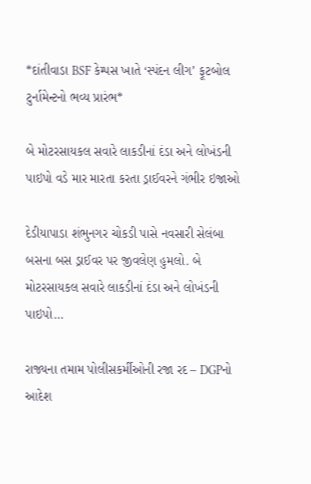*દાંતીવાડા BSF કેમ્પસ ખાતે ‘સ્પંદન લીગ’ ફૂટબોલ ટુર્નામેન્ટનો ભવ્ય પ્રારંભ*

બે મોટરસાયકલ સવારે લાકડીનાં દંડા અને લોખંડની પાઇપો વડે માર મારતા કરતા ડ્રાઈવરને ગંભીર ઇજાઓ

દેડીયાપાડા શંભુનગર ચોકડી પાસે નવસારી સેલંબા બસના બસ ડ્રાઈવર પર જીવલેણ હુમલો. બે મોટરસાયકલ સવારે લાકડીનાં દંડા અને લોખંડની પાઇપો…

રાજ્યના તમામ પોલીસકર્મીઓની રજા રદ – DGPનો આદેશ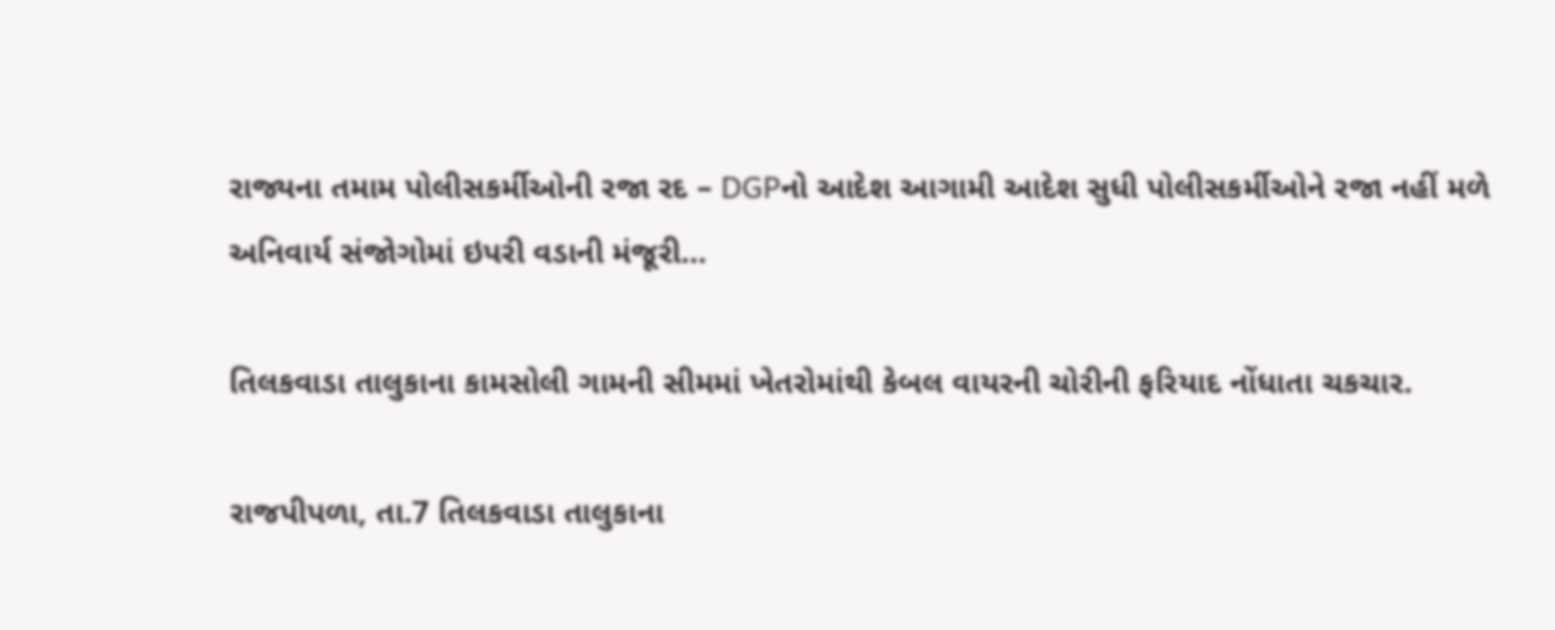રાજ્યના તમામ પોલીસકર્મીઓની રજા રદ – DGPનો આદેશ આગામી આદેશ સુધી પોલીસકર્મીઓને રજા નહીં મળે અનિવાર્ય સંજોગોમાં ઇપરી વડાની મંજૂરી…

તિલકવાડા તાલુકાના કામસોલી ગામની સીમમાં ખેતરોમાંથી કેબલ વાયરની ચોરીની ફરિયાદ નોંધાતા ચકચાર.

રાજપીપળા, તા.7 તિલકવાડા તાલુકાના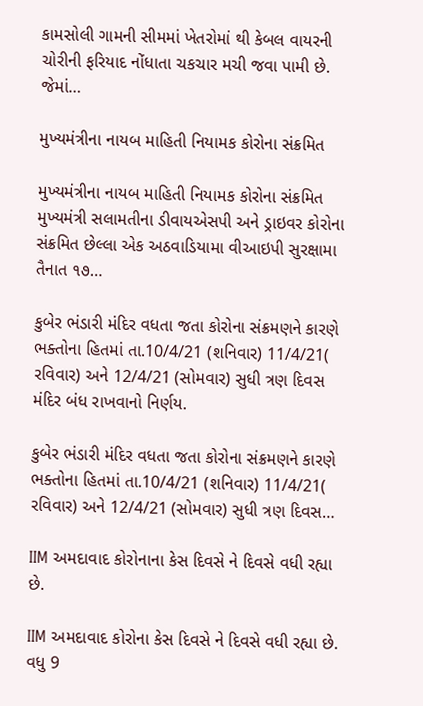કામસોલી ગામની સીમમાં ખેતરોમાં થી કેબલ વાયરની ચોરીની ફરિયાદ નોંધાતા ચકચાર મચી જવા પામી છે. જેમાં…

મુખ્યમંત્રીના નાયબ માહિતી નિયામક કોરોના સંક્રમિત

મુખ્યમંત્રીના નાયબ માહિતી નિયામક કોરોના સંક્રમિત મુખ્યમંત્રી સલામતીના ડીવાયએસપી અને ડ્રાઇવર કોરોના સંક્રમિત છેલ્લા એક અઠવાડિયામા વીઆઇપી સુરક્ષામા તૈનાત ૧૭…

કુબેર ભંડારી મંદિર વધતા જતા કોરોના સંક્રમણને કારણે ભક્તોના હિતમાં તા.10/4/21 (શનિવાર) 11/4/21( રવિવાર) અને 12/4/21 (સોમવાર) સુધી ત્રણ દિવસ મંદિર બંધ રાખવાનો નિર્ણય.

કુબેર ભંડારી મંદિર વધતા જતા કોરોના સંક્રમણને કારણે ભક્તોના હિતમાં તા.10/4/21 (શનિવાર) 11/4/21( રવિવાર) અને 12/4/21 (સોમવાર) સુધી ત્રણ દિવસ…

IIM અમદાવાદ કોરોનાના કેસ દિવસે ને દિવસે વધી રહ્યા છે.

IIM અમદાવાદ કોરોના કેસ દિવસે ને દિવસે વધી રહ્યા છે. વધુ 9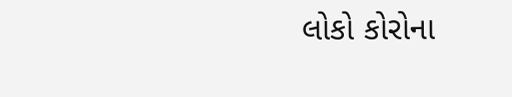લોકો કોરોના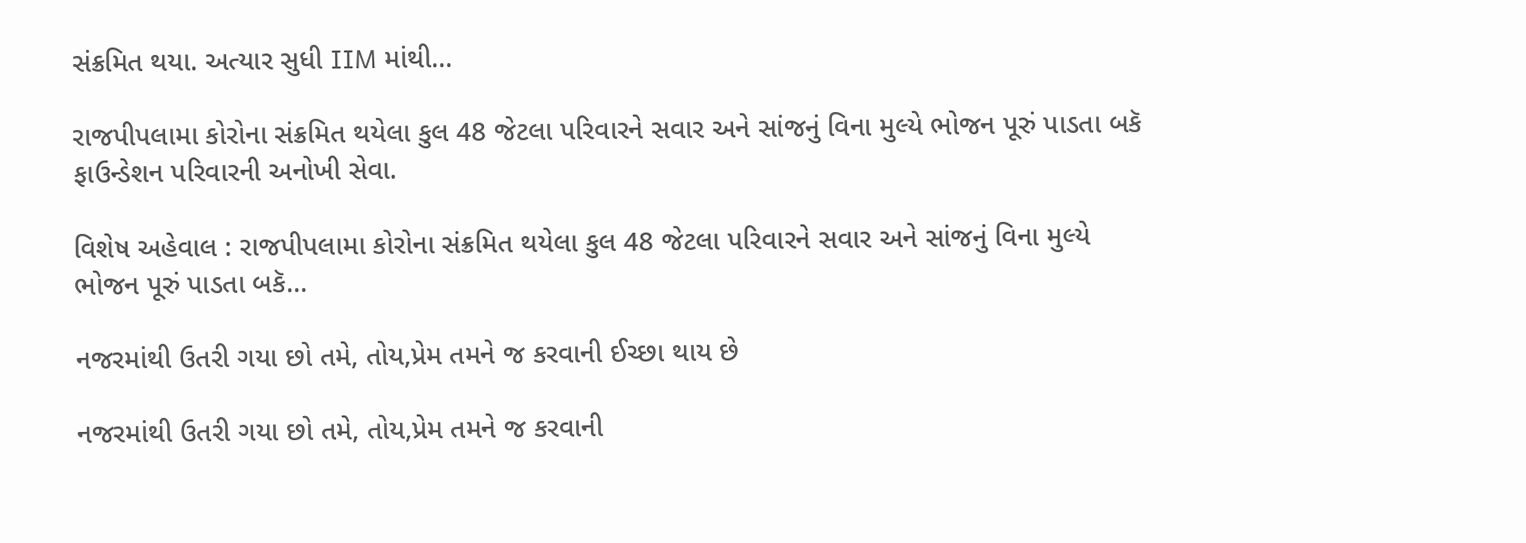સંક્રમિત થયા. અત્યાર સુધી IIM માંથી…

રાજપીપલામા કોરોના સંક્રમિત થયેલા કુલ 48 જેટલા પરિવારને સવાર અને સાંજનું વિના મુલ્યે ભોજન પૂરું પાડતા બકૅ ફાઉન્ડેશન પરિવારની અનોખી સેવા.

વિશેષ અહેવાલ : રાજપીપલામા કોરોના સંક્રમિત થયેલા કુલ 48 જેટલા પરિવારને સવાર અને સાંજનું વિના મુલ્યે ભોજન પૂરું પાડતા બકૅ…

નજરમાંથી ઉતરી ગયા છો તમે, તોય,પ્રેમ તમને જ કરવાની ઈચ્છા થાય છે

નજરમાંથી ઉતરી ગયા છો તમે, તોય,પ્રેમ તમને જ કરવાની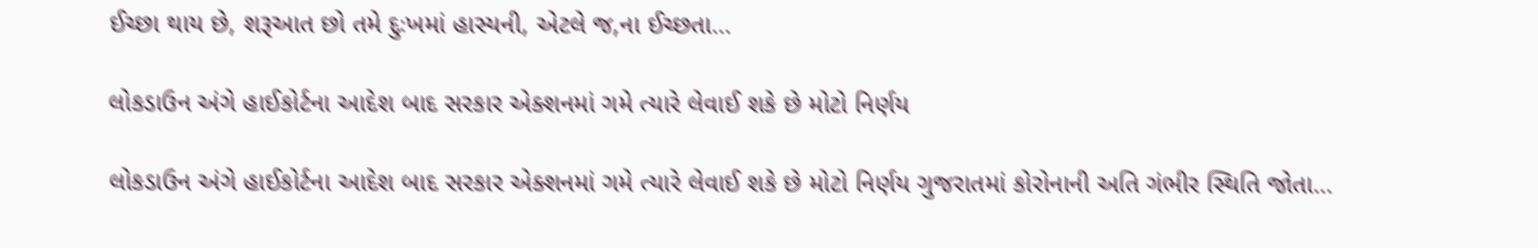ઈચ્છા થાય છે, શરૂઆત છો તમે દુઃખમાં હાસ્યની, એટલે જ,ના ઈચ્છતા…

લોકડાઉન અંગે હાઈકોર્ટના આદેશ બાદ સરકાર એક્શનમાં ગમે ત્યારે લેવાઈ શકે છે મોટો નિર્ણય

લોકડાઉન અંગે હાઈકોર્ટના આદેશ બાદ સરકાર એક્શનમાં ગમે ત્યારે લેવાઈ શકે છે મોટો નિર્ણય ગુજરાતમાં કોરોનાની અતિ ગંભીર સ્થિતિ જોતા…